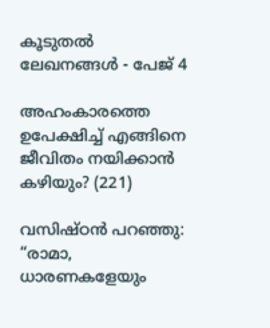കൂടുതല്‍ ലേഖനങ്ങള്‍ - പേജ് 4

അഹംകാരത്തെ ഉപേക്ഷിച്ച് എങ്ങിനെ ജീവിതം നയിക്കാന്‍ കഴിയും? (221)

വസിഷ്ഠന്‍ പറഞ്ഞു: “രാമാ, ധാരണകളേയും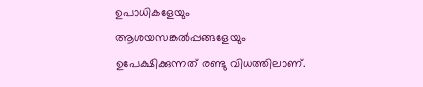ഉപാധികളേയും ആശയസങ്കല്‍പ്പങ്ങളേയും ഉപേക്ഷിക്കുന്നത് രണ്ടു വിധത്തിലാണ്‌.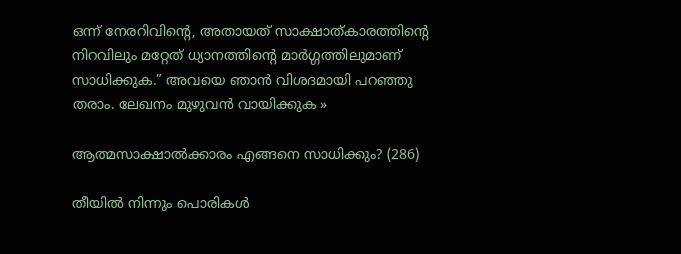ഒന്ന് നേരറിവിന്റെ, അതായത് സാക്ഷാത്കാരത്തിന്റെ നിറവിലും മറ്റേത് ധ്യാനത്തിന്റെ മാര്‍ഗ്ഗത്തിലുമാണ്‌ സാധിക്കുക.” അവയെ ഞാന്‍ വിശദമായി പറഞ്ഞു തരാം. ലേഖനം മുഴുവന്‍ വായിക്കുക »

ആത്മസാക്ഷാല്‍ക്കാരം എങ്ങനെ സാധിക്കും? (286)

തീയില്‍ നിന്നും പൊരികള്‍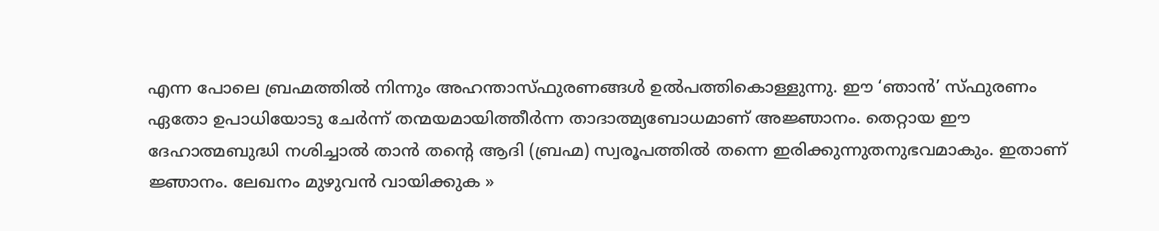എന്ന പോലെ ബ്രഹ്മത്തില്‍ നിന്നും അഹന്താസ്ഫുരണങ്ങള്‍ ഉല്‍പത്തികൊള്ളുന്നു. ഈ ‘ഞാന്‍’ സ്ഫുരണം ഏതോ ഉപാധിയോടു ചേര്‍ന്ന് തന്മയമായിത്തീര്‍ന്ന താദാത്മ്യബോധമാണ് അജ്ഞാനം. തെറ്റായ ഈ ദേഹാത്മബുദ്ധി നശിച്ചാല്‍ താന്‍ തന്‍റെ ആദി (ബ്രഹ്മ) സ്വരൂപത്തില്‍ തന്നെ ഇരിക്കുന്നുതനുഭവമാകും. ഇതാണ് ജ്ഞാനം. ലേഖനം മുഴുവന്‍ വായിക്കുക »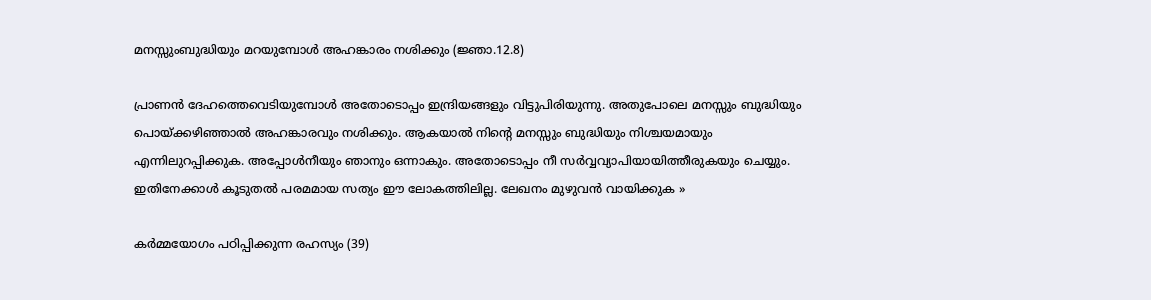മനസ്സുംബുദ്ധിയും മറയുമ്പോള്‍ അഹങ്കാരം നശിക്കും (ജ്ഞാ.12.8)

പ്രാണന്‍ ദേഹത്തെവെടിയുമ്പോള്‍ അതോടൊപ്പം ഇന്ദ്രിയങ്ങളും വിട്ടുപിരിയുന്നു. അതുപോലെ മനസ്സും ബുദ്ധിയും പൊയ്ക്കഴിഞ്ഞാല്‍ അഹങ്കാരവും നശിക്കും. ആകയാല്‍ നിന്‍റെ മനസ്സും ബുദ്ധിയും നിശ്ചയമായും എന്നിലുറപ്പിക്കുക. അപ്പോള്‍നീയും ഞാനും ഒന്നാകും. അതോടൊപ്പം നീ സര്‍വ്വവ്യാപിയായിത്തീരുകയും ചെയ്യും. ഇതിനേക്കാള്‍ കൂടുതല്‍ പരമമായ സത്യം ഈ ലോകത്തിലില്ല. ലേഖനം മുഴുവന്‍ വായിക്കുക »

കര്‍മ്മയോഗം പഠിപ്പിക്കുന്ന രഹസ്യം (39)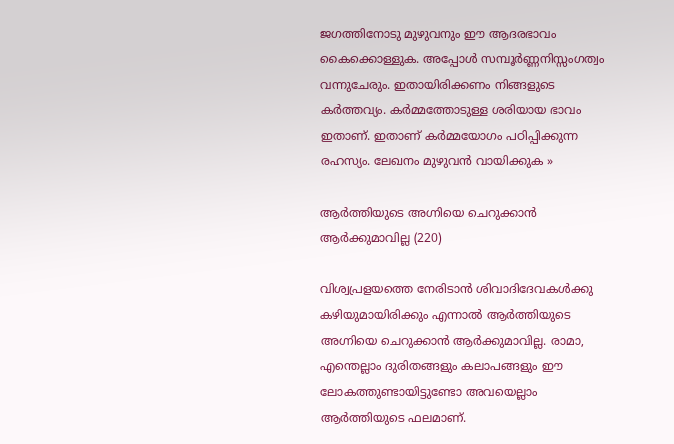ജഗത്തിനോടു മുഴുവനും ഈ ആദരഭാവം കൈക്കൊള്ളുക. അപ്പോള്‍ സമ്പൂര്‍ണ്ണനിസ്സംഗത്വം വന്നുചേരും. ഇതായിരിക്കണം നിങ്ങളുടെ കര്‍ത്തവ്യം. കര്‍മ്മത്തോടുള്ള ശരിയായ ഭാവം ഇതാണ്. ഇതാണ് കര്‍മ്മയോഗം പഠിപ്പിക്കുന്ന രഹസ്യം. ലേഖനം മുഴുവന്‍ വായിക്കുക »

ആര്‍ത്തിയുടെ അഗ്നിയെ ചെറുക്കാന്‍ ആര്‍ക്കുമാവില്ല (220)

വിശ്വപ്രളയത്തെ നേരിടാന്‍ ശിവാദിദേവകള്‍ക്കു കഴിയുമായിരിക്കും എന്നാല്‍ ആര്‍ത്തിയുടെ അഗ്നിയെ ചെറുക്കാന്‍ ആര്‍ക്കുമാവില്ല. രാമാ, എന്തെല്ലാം ദുരിതങ്ങളും കലാപങ്ങളും ഈ ലോകത്തുണ്ടായിട്ടുണ്ടോ അവയെല്ലാം ആര്‍ത്തിയുടെ ഫലമാണ്‌.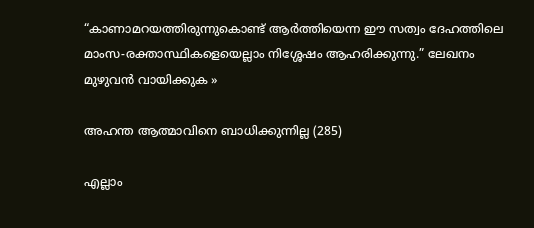“കാണാമറയത്തിരുന്നുകൊണ്ട് ആര്‍ത്തിയെന്ന ഈ സത്വം ദേഹത്തിലെ മാംസ-രക്താസ്ഥികളെയെല്ലാം നിശ്ശേഷം ആഹരിക്കുന്നു.” ലേഖനം മുഴുവന്‍ വായിക്കുക »

അഹന്ത ആത്മാവിനെ ബാധിക്കുന്നില്ല (285)

എല്ലാം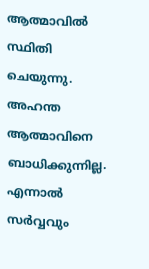ആത്മാവില്‍ സ്ഥിതി ചെയുന്നു. അഹന്ത ആത്മാവിനെ ബാധിക്കുന്നില്ല. എന്നാല്‍ സര്‍വ്വവും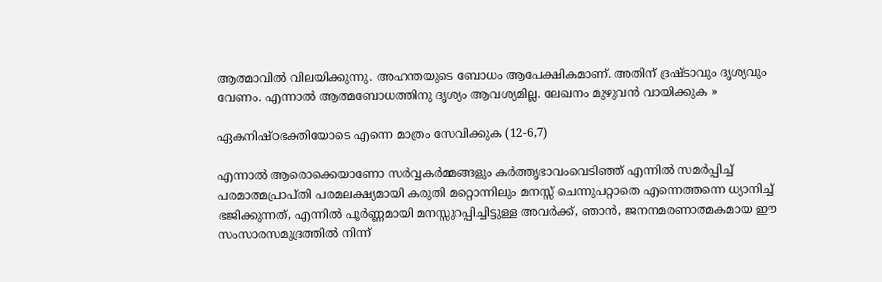ആത്മാവില്‍ വിലയിക്കുന്നു. അഹന്തയുടെ ബോധം ആപേക്ഷികമാണ്. അതിന് ദ്രഷ്ടാവും ദൃശ്യവും വേണം. എന്നാല്‍ ആത്മബോധത്തിനു ദൃശ്യം ആവശ്യമില്ല. ലേഖനം മുഴുവന്‍ വായിക്കുക »

ഏകനിഷ്ഠഭക്തിയോടെ എന്നെ മാത്രം സേവിക്കുക (12-6,7)

എന്നാല്‍ ആരൊക്കെയാണോ സര്‍വ്വകര്‍മ്മങ്ങളും കര്‍ത്തൃഭാവംവെടിഞ്ഞ് എന്നില്‍ സമര്‍പ്പിച്ച് പരമാത്മപ്രാപ്തി പരമലക്ഷ്യമായി കരുതി മറ്റൊന്നിലും മനസ്സ് ചെന്നുപറ്റാതെ എന്നെത്തന്നെ ധ്യാനിച്ച് ഭജിക്കുന്നത്, എന്നില്‍ പൂര്‍ണ്ണമായി മനസ്സുറപ്പിച്ചിട്ടുള്ള അവര്‍ക്ക്, ഞാന്‍, ജനനമരണാത്മകമായ ഈ സംസാരസമുദ്രത്തില്‍ നിന്ന്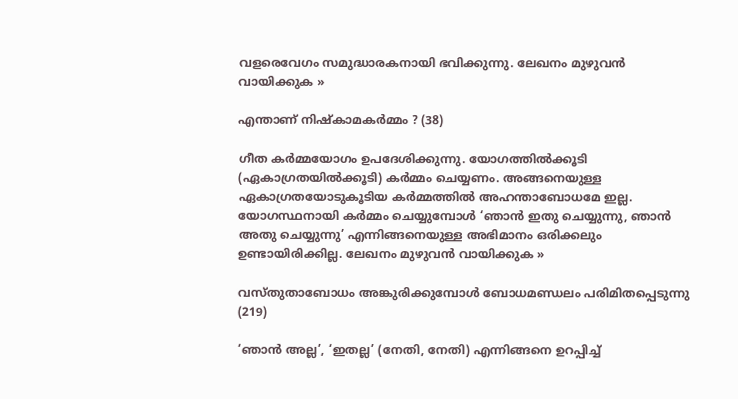വളരെവേഗം സമുദ്ധാരകനായി ഭവിക്കുന്നു. ലേഖനം മുഴുവന്‍ വായിക്കുക »

എന്താണ് നിഷ്കാമകര്‍മ്മം ? (38)

ഗീത കര്‍മ്മയോഗം ഉപദേശിക്കുന്നു. യോഗത്തില്‍ക്കൂടി (ഏകാഗ്രതയില്‍ക്കൂടി) കര്‍മ്മം ചെയ്യണം. അങ്ങനെയുള്ള ഏകാഗ്രതയോടുകൂടിയ കര്‍മ്മത്തില്‍ അഹന്താബോധമേ ഇല്ല. യോഗസ്ഥനായി കര്‍മ്മം ചെയ്യുമ്പോള്‍ ‘ഞാന്‍ ഇതു ചെയ്യുന്നു, ഞാന്‍ അതു ചെയ്യുന്നു’ എന്നിങ്ങനെയുള്ള അഭിമാനം ഒരിക്കലും ഉണ്ടായിരിക്കില്ല. ലേഖനം മുഴുവന്‍ വായിക്കുക »

വസ്തുതാബോധം അങ്കുരിക്കുമ്പോള്‍ ബോധമണ്ഡലം പരിമിതപ്പെടുന്നു (219)

‘ഞാന്‍ അല്ല’, ‘ഇതല്ല’ (നേതി, നേതി) എന്നിങ്ങനെ ഉറപ്പിച്ച്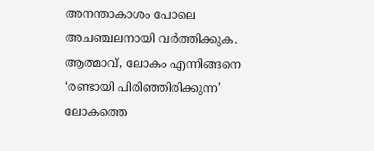അനന്താകാശം പോലെ അചഞ്ചലനായി വര്‍ത്തിക്കുക. ആത്മാവ്, ലോകം എന്നിങ്ങനെ ‘രണ്ടായി പിരിഞ്ഞിരിക്കുന്ന’ ലോകത്തെ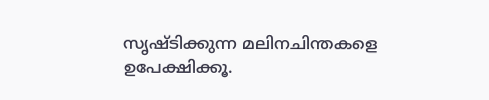സൃഷ്ടിക്കുന്ന മലിനചിന്തകളെ ഉപേക്ഷിക്കൂ.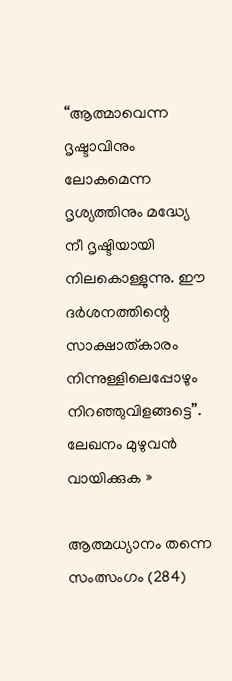“ആത്മാവെന്ന ദൃഷ്ടാവിനും ലോകമെന്ന ദൃശ്യത്തിനും മദ്ധ്യേ നീ ദൃഷ്ടിയായി നിലകൊള്ളുന്നു. ഈ ദര്‍ശനത്തിന്റെ സാക്ഷാത്കാരം നിന്നുള്ളിലെപ്പോഴും നിറഞ്ഞുവിളങ്ങട്ടെ”. ലേഖനം മുഴുവന്‍ വായിക്കുക »

ആത്മധ്യാനം തന്നെ സംത്സംഗം (284)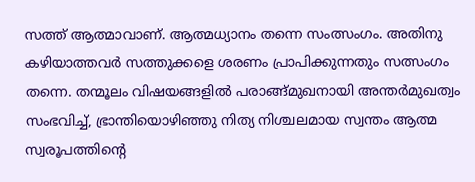സത്ത് ആത്മാവാണ്. ആത്മധ്യാനം തന്നെ സംത്സംഗം. അതിനു കഴിയാത്തവര്‍ സത്തുക്കളെ ശരണം പ്രാപിക്കുന്നതും സത്സംഗം തന്നെ. തന്മൂലം വിഷയങ്ങളില്‍ പരാങ്ങ്മുഖനായി അന്തര്‍മുഖത്വം സംഭവിച്ച്, ഭ്രാന്തിയൊഴിഞ്ഞു നിത്യ നിശ്ചലമായ സ്വന്തം ആത്മ സ്വരൂപത്തിന്‍റെ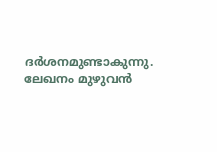ദര്‍ശനമുണ്ടാകുന്നു. ലേഖനം മുഴുവന്‍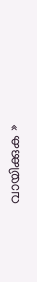വായിക്കുക »